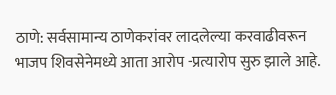ठाणे: सर्वसामान्य ठाणेकरांवर लादलेल्या करवाढीवरून भाजप शिवसेनेमध्ये आता आरोप -प्रत्यारोप सुरु झाले आहे.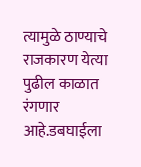त्यामुळे ठाण्याचे राजकारण येत्या पुढील काळात रंगणार आहे.डबघाईला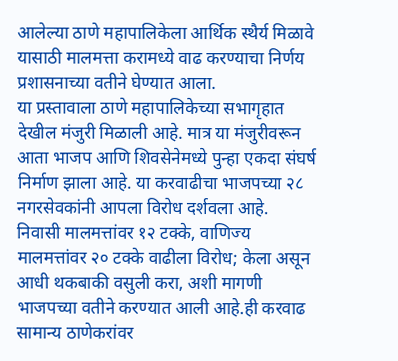आलेल्या ठाणे महापालिकेला आर्थिक स्थैर्य मिळावे यासाठी मालमत्ता करामध्ये वाढ करण्याचा निर्णय प्रशासनाच्या वतीने घेण्यात आला.
या प्रस्तावाला ठाणे महापालिकेच्या सभागृहात देखील मंजुरी मिळाली आहे. मात्र या मंजुरीवरून आता भाजप आणि शिवसेनेमध्ये पुन्हा एकदा संघर्ष निर्माण झाला आहे. या करवाढीचा भाजपच्या २८ नगरसेवकांनी आपला विरोध दर्शवला आहे.
निवासी मालमत्तांवर १२ टक्के, वाणिज्य मालमत्तांवर २० टक्के वाढीला विरोध; केला असून आधी थकबाकी वसुली करा, अशी मागणी भाजपच्या वतीने करण्यात आली आहे.ही करवाढ सामान्य ठाणेकरांवर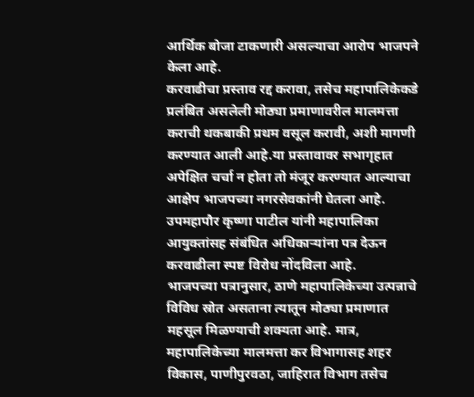आर्थिक बोजा टाकणारी असल्याचा आरोप भाजपने केला आहे.
करवाढीचा प्रस्ताव रद्द करावा, तसेच महापालिकेकडे प्रलंबित असलेली मोठ्या प्रमाणावरील मालमत्ता कराची थकबाकी प्रथम वसूल करावी, अशी मागणी करण्यात आली आहे.या प्रस्तावावर सभागृहात अपेक्षित चर्चा न होता तो मंजूर करण्यात आल्याचा आक्षेप भाजपच्या नगरसेवकांनी घेतला आहे. उपमहापौर कृष्णा पाटील यांनी महापालिका आयुक्तांसह संबंधित अधिकाऱ्यांना पत्र देऊन करवाढीला स्पष्ट विरोध नोंदविला आहे.
भाजपच्या पत्रानुसार, ठाणे महापालिकेच्या उत्पन्नाचे विविध स्रोत असताना त्यातून मोठ्या प्रमाणात महसूल मिळण्याची शक्यता आहे. मात्र, महापालिकेच्या मालमत्ता कर विभागासह शहर विकास, पाणीपुरवठा, जाहिरात विभाग तसेच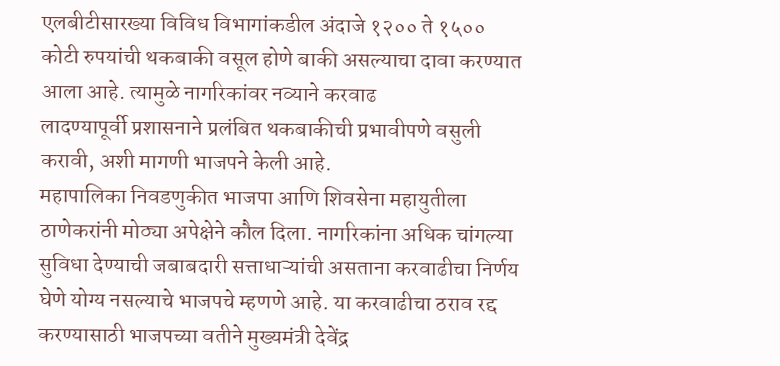एलबीटीसारख्या विविध विभागांकडील अंदाजे १२०० ते १५०० कोटी रुपयांची थकबाकी वसूल होणे बाकी असल्याचा दावा करण्यात आला आहे. त्यामुळे नागरिकांवर नव्याने करवाढ
लादण्यापूर्वी प्रशासनाने प्रलंबित थकबाकीची प्रभावीपणे वसुली करावी, अशी मागणी भाजपने केली आहे.
महापालिका निवडणुकीत भाजपा आणि शिवसेना महायुतीला ठाणेकरांनी मोठ्या अपेक्षेने कौल दिला. नागरिकांना अधिक चांगल्या सुविधा देण्याची जबाबदारी सत्ताधाऱ्यांची असताना करवाढीचा निर्णय घेणे योग्य नसल्याचे भाजपचे म्हणणे आहे. या करवाढीचा ठराव रद्द करण्यासाठी भाजपच्या वतीने मुख्यमंत्री देवेंद्र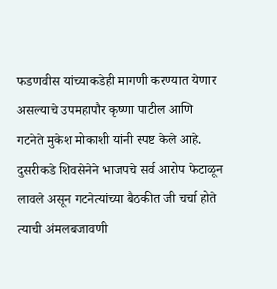फडणवीस यांच्याकडेही मागणी करण्यात येणार असल्याचे उपमहापौर कृष्णा पाटील आणि गटनेते मुकेश मोकाशी यांनी स्पष्ट केले आहे.
दुसरीकडे शिवसेनेने भाजपचे सर्व आरोप फेटाळून लावले असून गटनेत्यांच्या बैठकीत जी चर्चा होते त्याची अंमलबजावणी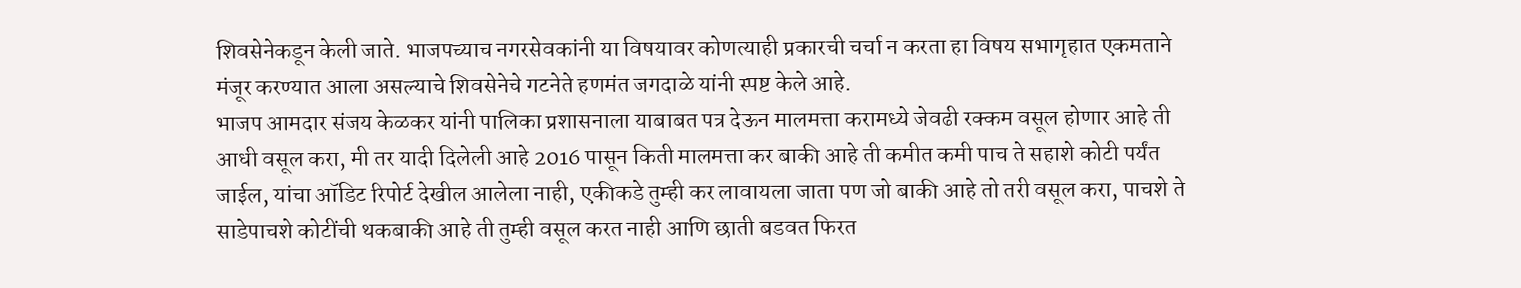शिवसेनेकडून केली जाते. भाजपच्याच नगरसेवकांनी या विषयावर कोणत्याही प्रकारची चर्चा न करता हा विषय सभागृहात एकमताने मंजूर करण्यात आला असल्याचे शिवसेनेचे गटनेते हणमंत जगदाळे यांनी स्पष्ट केले आहे.
भाजप आमदार संजय केळकर यांनी पालिका प्रशासनाला याबाबत पत्र देऊन मालमत्ता करामध्ये जेवढी रक्कम वसूल होणार आहे ती आधी वसूल करा, मी तर यादी दिलेली आहे 2016 पासून किती मालमत्ता कर बाकी आहे ती कमीत कमी पाच ते सहाशे कोटी पर्यंत जाईल, यांचा ऑडिट रिपोर्ट देखील आलेला नाही, एकीकडे तुम्ही कर लावायला जाता पण जो बाकी आहे तो तरी वसूल करा, पाचशे ते साडेपाचशे कोटींची थकबाकी आहे ती तुम्ही वसूल करत नाही आणि छाती बडवत फिरत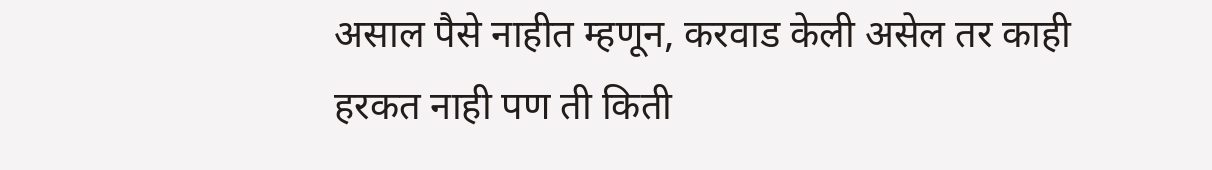असाल पैसे नाहीत म्हणून, करवाड केली असेल तर काही हरकत नाही पण ती किती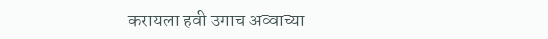करायला हवी उगाच अव्वाच्या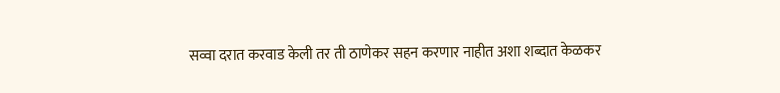सव्वा दरात करवाड केली तर ती ठाणेकर सहन करणार नाहीत अशा शब्दात केळकर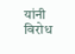यांनी विरोध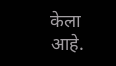केला आहे.